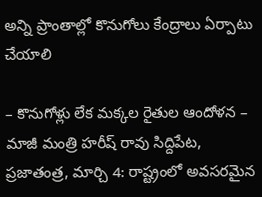అన్ని ప్రాంతాల్లో కొనుగోలు కేంద్రాలు ఏర్పాటు చేయాలి

– కొనుగోళ్లు లేక మక్కల రైతుల ఆందోళన – మాజీ మంత్రి హరీష్ రావు సిద్దిపేట, ప్రజాతంత్ర, మార్చి 4: రాష్ట్రంలో అవసరమైన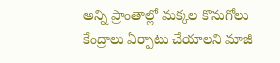అన్ని ప్రాంతాల్లో మక్కల కొనుగోలు కేంద్రాలు ఏర్పాటు చేయాలని మాజీ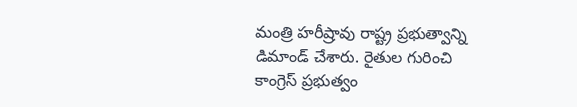మంత్రి హరీష్రావు రాష్ట్ర ప్రభుత్వాన్ని డిమాండ్ చేశారు. రైతుల గురించి కాంగ్రెస్ ప్రభుత్వం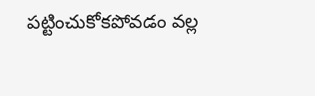పట్టించుకోకపోవడం వల్ల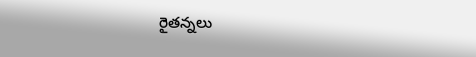రైతన్నలు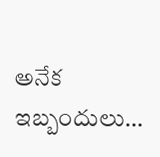అనేక ఇబ్బందులు…